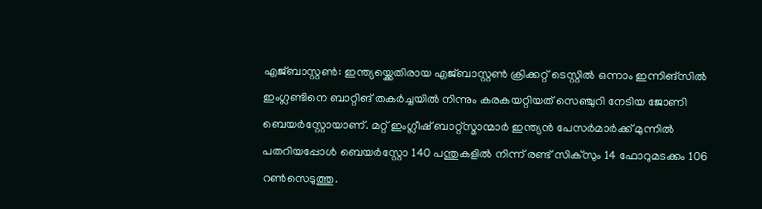എജ്ബാസ്റ്റൺ: ഇന്ത്യയ്ക്കെതിരായ എജ്ബാസ്റ്റൺ ക്രിക്കറ്റ് ടെസ്റ്റിൽ ഒന്നാം ഇന്നിങ്സിൽ ഇംഗ്ലണ്ടിനെ ബാറ്റിങ് തകർച്ചയിൽ നിന്നും കരകയറ്റിയത് സെഞ്ചുറി നേടിയ ജോണി ബെയർസ്റ്റോയാണ്. മറ്റ് ഇംഗ്ലീഷ് ബാറ്റ്സ്മാന്മാർ ഇന്ത്യൻ പേസർമാർക്ക് മുന്നിൽ പതറിയപ്പോൾ ബെയർസ്റ്റോ 140 പന്തുകളിൽ നിന്ന് രണ്ട് സിക്സും 14 ഫോറുമടക്കം 106 റൺസെടുത്തു.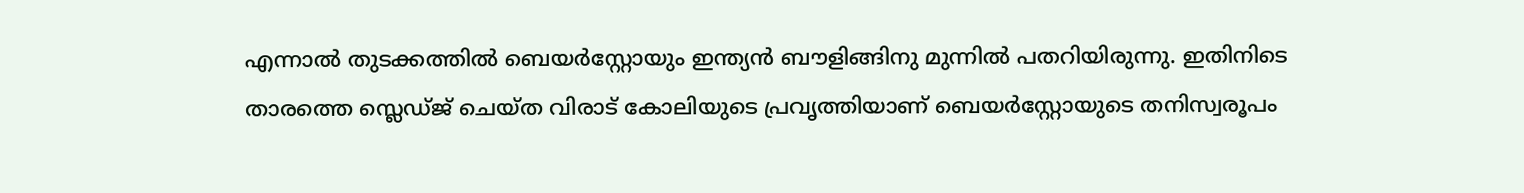എന്നാൽ തുടക്കത്തിൽ ബെയർസ്റ്റോയും ഇന്ത്യൻ ബൗളിങ്ങിനു മുന്നിൽ പതറിയിരുന്നു. ഇതിനിടെ താരത്തെ സ്ലെഡ്ജ് ചെയ്ത വിരാട് കോലിയുടെ പ്രവൃത്തിയാണ് ബെയർസ്റ്റോയുടെ തനിസ്വരൂപം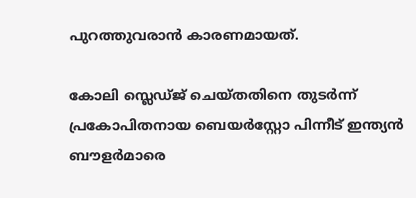പുറത്തുവരാൻ കാരണമായത്.

കോലി സ്ലെഡ്ജ് ചെയ്തതിനെ തുടർന്ന് പ്രകോപിതനായ ബെയർസ്റ്റോ പിന്നീട് ഇന്ത്യൻ ബൗളർമാരെ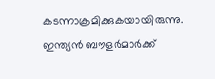കടന്നാക്രമിക്കുകയായിരുന്നു. ഇന്ത്യൻ ബൗളർമാർക്ക്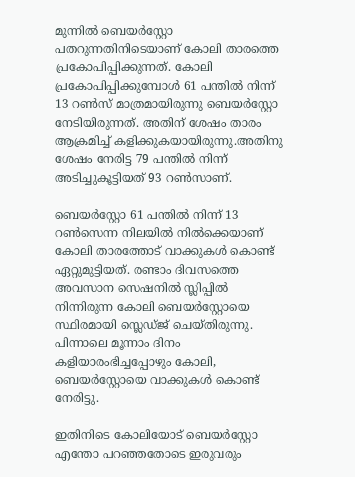മുന്നിൽ ബെയർസ്റ്റോ പതറുന്നതിനിടെയാണ് കോലി താരത്തെ പ്രകോപിപ്പിക്കുന്നത്. കോലി പ്രകോപിപ്പിക്കുമ്പോൾ 61 പന്തിൽ നിന്ന് 13 റൺസ് മാത്രമായിരുന്നു ബെയർസ്റ്റോ നേടിയിരുന്നത്. അതിന് ശേഷം താരം ആക്രമിച്ച് കളിക്കുകയായിരുന്നു.അതിനു ശേഷം നേരിട്ട 79 പന്തിൽ നിന്ന് അടിച്ചുകൂട്ടിയത് 93 റൺസാണ്.

ബെയർസ്റ്റോ 61 പന്തിൽ നിന്ന് 13 റൺസെന്ന നിലയിൽ നിൽക്കെയാണ് കോലി താരത്തോട് വാക്കുകൾ കൊണ്ട് ഏറ്റുമുട്ടിയത്. രണ്ടാം ദിവസത്തെ അവസാന സെഷനിൽ സ്ലിപ്പിൽ നിന്നിരുന്ന കോലി ബെയർ‌സ്റ്റോയെ സ്ഥിരമായി സ്ലെഡ്ജ് ചെയ്തിരുന്നു. പിന്നാലെ മൂന്നാം ദിനം കളിയാരംഭിച്ചപ്പോഴും കോലി, ബെയർ‌സ്റ്റോയെ വാക്കുകൾ കൊണ്ട് നേരിട്ടു.

ഇതിനിടെ കോലിയോട് ബെയർ‌സ്റ്റോ എന്തോ പറഞ്ഞതോടെ ഇരുവരും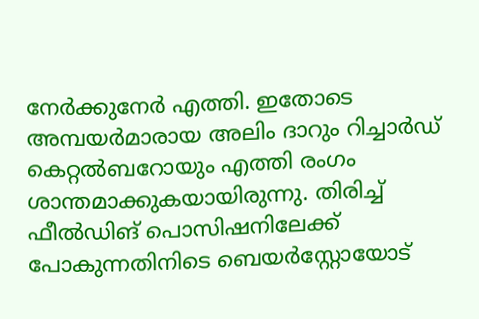നേർക്കുനേർ എത്തി. ഇതോടെ അമ്പയർമാരായ അലിം ദാറും റിച്ചാർഡ് കെറ്റൽബറോയും എത്തി രംഗം ശാന്തമാക്കുകയായിരുന്നു. തിരിച്ച് ഫീൽഡിങ് പൊസിഷനിലേക്ക് പോകുന്നതിനിടെ ബെയർ‌സ്റ്റോയോട്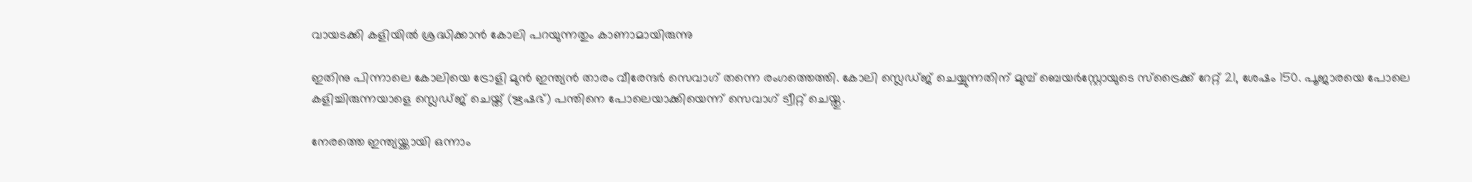വായടക്കി കളിയിൽ ശ്രദ്ധിക്കാൻ കോലി പറയുന്നതും കാണാമായിരുന്നു

ഇതിനു പിന്നാലെ കോലിയെ ട്രോളി മുൻ ഇന്ത്യൻ താരം വീരേന്ദർ സെവാഗ് തന്നെ രംഗത്തെത്തി. കോലി സ്ലെഡ്ജ് ചെയ്യുന്നതിന് മുമ്പ് ബെയർസ്റ്റോയുടെ സ്ട്രൈക്ക് റേറ്റ് 21, ശേഷം 150. പൂജാരയെ പോലെ കളിച്ചിരുന്നയാളെ സ്ലെഡ്ജ് ചെയ്ത് (ഋഷഭ്) പന്തിനെ പോലെയാക്കിയെന്ന് സെവാഗ് ട്വീറ്റ് ചെയ്തു.

നേരത്തെ ഇന്ത്യയ്ക്കായി ഒന്നാം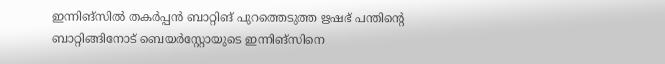ഇന്നിങ്സിൽ തകർപ്പൻ ബാറ്റിങ് പുറത്തെടുത്ത ഋഷഭ് പന്തിന്റെ ബാറ്റിങ്ങിനോട് ബെയർസ്റ്റോയുടെ ഇന്നിങ്സിനെ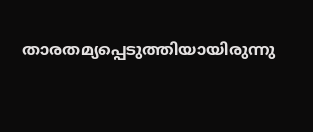താരതമ്യപ്പെടുത്തിയായിരുന്നു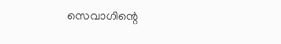സെവാഗിന്റെ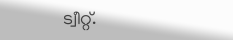ട്വീറ്റ്.